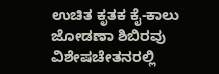ಉಚಿತ ಕೃತಕ ಕೈ-ಕಾಲು ಜೋಡಣಾ ಶಿಬಿರವು ವಿಶೇಷಚೇತನರಲ್ಲಿ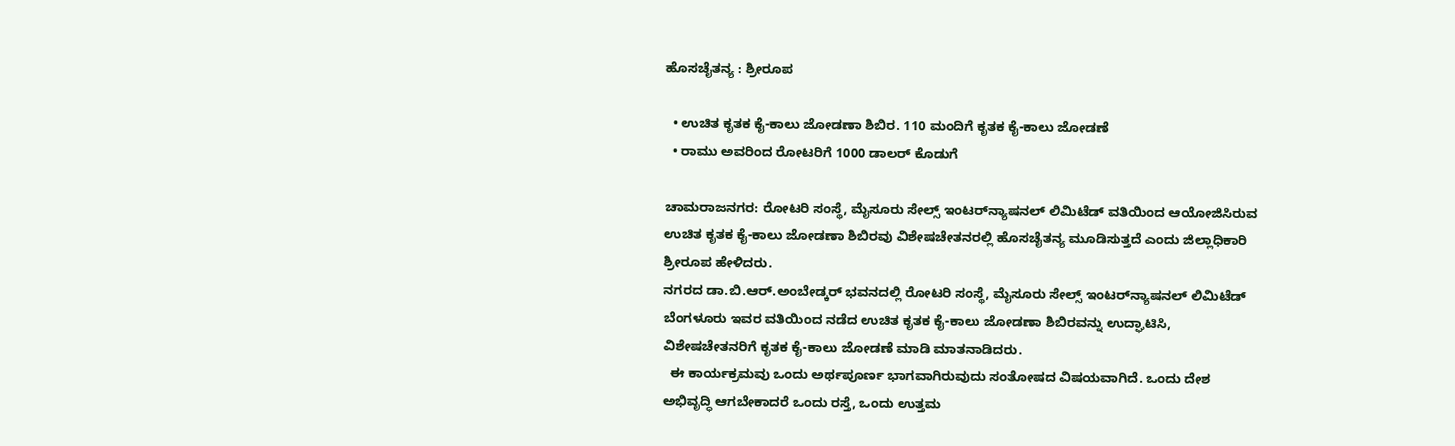ಹೊಸಚೈತನ್ಯ : ಶ್ರೀರೂಪ

  • ಉಚಿತ ಕೃತಕ ಕೈ-ಕಾಲು ಜೋಡಣಾ ಶಿಬಿರ. 110 ಮಂದಿಗೆ ಕೃತಕ ಕೈ-ಕಾಲು ಜೋಡಣೆ
  • ರಾಮು ಅವರಿಂದ ರೋಟರಿಗೆ 1000 ಡಾಲರ್ ಕೊಡುಗೆ

ಚಾಮರಾಜನಗರ: ರೋಟರಿ ಸಂಸ್ಥೆ, ಮೈಸೂರು ಸೇಲ್ಸ್ ಇಂಟರ್‌ನ್ಯಾಷನಲ್ ಲಿಮಿಟೆಡ್ ವತಿಯಿಂದ ಆಯೋಜಿಸಿರುವ ಉಚಿತ ಕೃತಕ ಕೈ-ಕಾಲು ಜೋಡಣಾ ಶಿಬಿರವು ವಿಶೇಷಚೇತನರಲ್ಲಿ ಹೊಸಚೈತನ್ಯ ಮೂಡಿಸುತ್ತದೆ ಎಂದು ಜಿಲ್ಲಾಧಿಕಾರಿ ಶ್ರೀರೂಪ ಹೇಳಿದರು.
ನಗರದ ಡಾ.ಬಿ.ಆ‌ರ್.ಅಂಬೇಡ್ಕರ್ ಭವನದಲ್ಲಿ ರೋಟರಿ ಸಂಸ್ಥೆ, ಮೈಸೂರು ಸೇಲ್ಸ್ ಇಂಟರ್‌ನ್ಯಾಷನಲ್ ಲಿಮಿಟೆಡ್ ಬೆಂಗಳೂರು ಇವರ ವತಿಯಿಂದ ನಡೆದ ಉಚಿತ ಕೃತಕ ಕೈ-ಕಾಲು ಜೋಡಣಾ ಶಿಬಿರವನ್ನು ಉದ್ಘಾಟಿಸಿ, ವಿಶೇಷಚೇತನರಿಗೆ ಕೃತಕ ಕೈ-ಕಾಲು ಜೋಡಣೆ ಮಾಡಿ ಮಾತನಾಡಿದರು.
  ಈ ಕಾರ್ಯಕ್ರಮವು ಒಂದು ಅರ್ಥಪೂರ್ಣ ಭಾಗವಾಗಿರುವುದು ಸಂತೋಷದ ವಿಷಯವಾಗಿದೆ. ಒಂದು ದೇಶ ಅಭಿವೃದ್ಧಿ ಆಗಬೇಕಾದರೆ ಒಂದು ರಸ್ತೆ, ಒಂದು ಉತ್ತಮ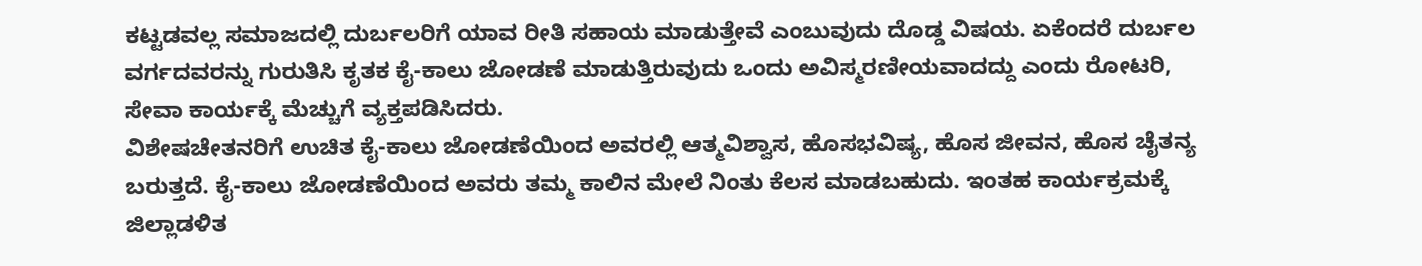ಕಟ್ಟಡವಲ್ಲ ಸಮಾಜದಲ್ಲಿ ದುರ್ಬಲರಿಗೆ ಯಾವ ರೀತಿ ಸಹಾಯ ಮಾಡುತ್ತೇವೆ ಎಂಬುವುದು ದೊಡ್ಡ ವಿಷಯ. ಏಕೆಂದರೆ ದುರ್ಬಲ ವರ್ಗದವರನ್ನು ಗುರುತಿಸಿ ಕೃತಕ ಕೈ-ಕಾಲು ಜೋಡಣೆ ಮಾಡುತ್ತಿರುವುದು ಒಂದು ಅವಿಸ್ಮರಣೀಯವಾದದ್ದು ಎಂದು ರೋಟರಿ, ಸೇವಾ ಕಾರ್ಯಕ್ಕೆ ಮೆಚ್ಚುಗೆ ವ್ಯಕ್ತಪಡಿಸಿದರು.
ವಿಶೇಷಚೇತನರಿಗೆ ಉಚಿತ ಕೈ-ಕಾಲು ಜೋಡಣೆಯಿಂದ ಅವರಲ್ಲಿ ಆತ್ಮವಿಶ್ವಾಸ, ಹೊಸಭವಿಷ್ಯ, ಹೊಸ ಜೀವನ, ಹೊಸ ಚೈತನ್ಯ ಬರುತ್ತದೆ. ಕೈ-ಕಾಲು ಜೋಡಣೆಯಿಂದ ಅವರು ತಮ್ಮ ಕಾಲಿನ ಮೇಲೆ ನಿಂತು ಕೆಲಸ ಮಾಡಬಹುದು. ಇಂತಹ ಕಾರ್ಯಕ್ರಮಕ್ಕೆ ಜಿಲ್ಲಾಡಳಿತ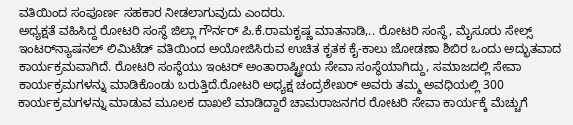ವತಿಯಿಂದ ಸಂಪೂರ್ಣ ಸಹಕಾರ ನೀಡಲಾಗುವುದು ಎಂದರು.
ಅಧ್ಯಕ್ಷತೆ ವಹಿಸಿದ್ದ ರೋಟರಿ ಸಂಸ್ಥೆ ಜಿಲ್ಲಾ ಗೌರ್ನರ್ ಪಿ.ಕೆ.ರಾಮಕೃಷ್ಣ ಮಾತನಾಡಿ,.. ರೋಟರಿ ಸಂಸ್ಥೆ, ಮೈಸೂರು ಸೇಲ್ಸ್ ಇಂಟರ್‌ನ್ಯಾಷನಲ್ ಲಿಮಿಟೆಡ್ ವತಿಯಿಂದ ಅಯೋಜಿಸಿರುವ ಉಚಿತ ಕೃತಕ ಕೈ-ಕಾಲು ಜೋಡಣಾ ಶಿಬಿರ ಒಂದು ಅದ್ಭುತವಾದ ಕಾರ್ಯಕ್ರಮವಾಗಿದೆ. ರೋಟರಿ ಸಂಸ್ಥೆಯು ಇಂಟರ್ ಅಂತಾರಾಷ್ಟ್ರೀಯ ಸೇವಾ ಸಂಸ್ಥೆಯಾಗಿದ್ದು, ಸಮಾಜದಲ್ಲಿ ಸೇವಾ ಕಾರ್ಯಕ್ರಮಗಳನ್ನು ಮಾಡಿಕೊಂಡು ಬರುತ್ತಿದೆ.ರೋಟರಿ ಅಧ್ಯಕ್ಷ ಚಂದ್ರಶೇಖರ್ ಅವರು ತಮ್ಮ ಅವಧಿಯಲ್ಲಿ 300 ಕಾರ್ಯಕ್ರಮಗಳನ್ನು ಮಾಡುವ ಮೂಲಕ ದಾಖಲೆ ಮಾಡಿದ್ದಾರೆ ಚಾಮರಾಜನಗರ ರೋಟರಿ ಸೇವಾ ಕಾರ್ಯಕ್ಕೆ ಮೆಚ್ಚುಗೆ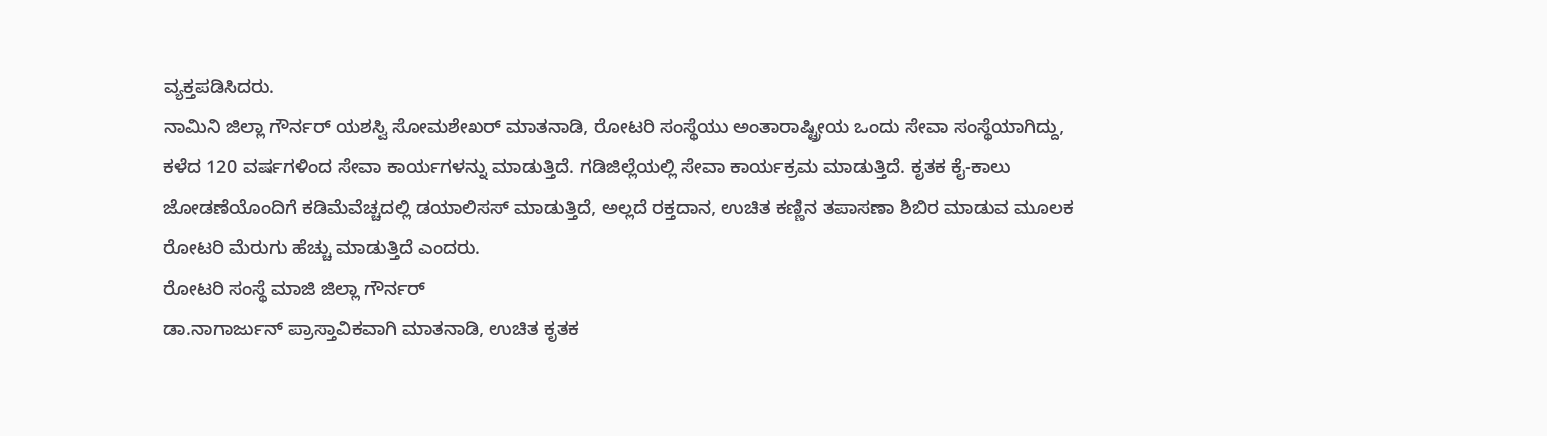ವ್ಯಕ್ತಪಡಿಸಿದರು.
ನಾಮಿನಿ ಜಿಲ್ಲಾ ಗೌರ್ನರ್ ಯಶಸ್ವಿ ಸೋಮಶೇಖರ್ ಮಾತನಾಡಿ, ರೋಟರಿ ಸಂಸ್ಥೆಯು ಅಂತಾರಾಷ್ಟ್ರೀಯ ಒಂದು ಸೇವಾ ಸಂಸ್ಥೆಯಾಗಿದ್ದು, ಕಳೆದ 120 ವರ್ಷಗಳಿಂದ ಸೇವಾ ಕಾರ್ಯಗಳನ್ನು ಮಾಡುತ್ತಿದೆ. ಗಡಿಜಿಲ್ಲೆಯಲ್ಲಿ ಸೇವಾ ಕಾರ್ಯಕ್ರಮ ಮಾಡುತ್ತಿದೆ. ಕೃತಕ ಕೈ-ಕಾಲು ಜೋಡಣೆಯೊಂದಿಗೆ ಕಡಿಮೆವೆಚ್ಚದಲ್ಲಿ ಡಯಾಲಿಸಸ್ ಮಾಡುತ್ತಿದೆ, ಅಲ್ಲದೆ ರಕ್ತದಾನ, ಉಚಿತ ಕಣ್ಣಿನ ತಪಾಸಣಾ ಶಿಬಿರ ಮಾಡುವ ಮೂಲಕ ರೋಟರಿ ಮೆರುಗು ಹೆಚ್ಚು ಮಾಡುತ್ತಿದೆ ಎಂದರು.
ರೋಟರಿ ಸಂಸ್ಥೆ ಮಾಜಿ ಜಿಲ್ಲಾ ಗೌರ್ನರ್
ಡಾ.ನಾಗಾರ್ಜುನ್ ಪ್ರಾಸ್ತಾವಿಕವಾಗಿ ಮಾತನಾಡಿ, ಉಚಿತ ಕೃತಕ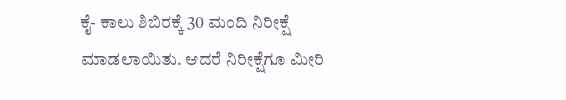ಕೈ- ಕಾಲು ಶಿಬಿರಕ್ಕೆ 30 ಮಂದಿ ನಿರೀಕ್ಷೆ ಮಾಡಲಾಯಿತು. ಆದರೆ ನಿರೀಕ್ಷೆಗೂ ಮೀರಿ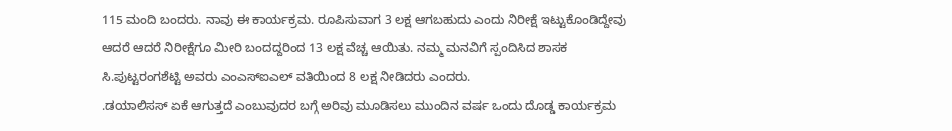115 ಮಂದಿ ಬಂದರು. ನಾವು ಈ ಕಾರ್ಯಕ್ರಮ. ರೂಪಿಸುವಾಗ 3 ಲಕ್ಷ ಆಗಬಹುದು ಎಂದು ನಿರೀಕ್ಷೆ ಇಟ್ಟುಕೊಂಡಿದ್ದೇವು ಆದರೆ ಆದರೆ ನಿರೀಕ್ಷೆಗೂ ಮೀರಿ ಬಂದದ್ದರಿಂದ 13 ಲಕ್ಷ ವೆಚ್ಚ ಆಯಿತು. ನಮ್ಮ ಮನವಿಗೆ ಸ್ಪಂದಿಸಿದ ಶಾಸಕ ಸಿ.ಪುಟ್ಟರಂಗಶೆಟ್ಟಿ ಅವರು ಎಂಎಸ್‌ಐಎಲ್ ವತಿಯಿಂದ 8 ಲಕ್ಷ ನೀಡಿದರು ಎಂದರು.
.ಡಯಾಲಿಸಸ್ ಏಕೆ ಆಗುತ್ತದೆ ಎಂಬುವುದರ ಬಗ್ಗೆ ಅರಿವು ಮೂಡಿಸಲು ಮುಂದಿನ ವರ್ಷ ಒಂದು ದೊಡ್ಡ ಕಾರ್ಯಕ್ರಮ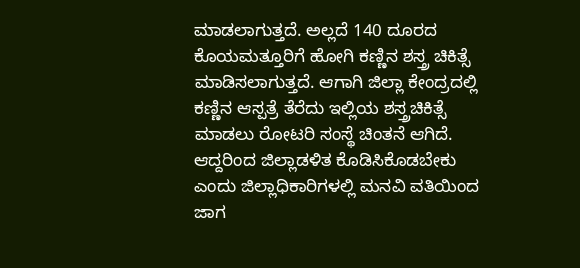ಮಾಡಲಾಗುತ್ತದೆ. ಅಲ್ಲದೆ 140 ದೂರದ ಕೊಯಮತ್ತೂರಿಗೆ ಹೋಗಿ ಕಣ್ಣಿನ ಶಸ್ತ್ರ ಚಿಕಿತ್ಸೆ ಮಾಡಿಸಲಾಗುತ್ತದೆ. ಆಗಾಗಿ ಜಿಲ್ಲಾ ಕೇಂದ್ರದಲ್ಲಿ ಕಣ್ಣಿನ ಆಸ್ಪತ್ರೆ ತೆರೆದು ಇಲ್ಲಿಯ ಶಸ್ತ್ರಚಿಕಿತ್ಸೆ ಮಾಡಲು ರೋಟರಿ ಸಂಸ್ಥೆ ಚಿಂತನೆ ಆಗಿದೆ. ಆದ್ದರಿಂದ ಜಿಲ್ಲಾಡಳಿತ ಕೊಡಿಸಿಕೊಡಬೇಕು ಎಂದು ಜಿಲ್ಲಾಧಿಕಾರಿಗಳಲ್ಲಿ ಮನವಿ ವತಿಯಿಂದ ಜಾಗ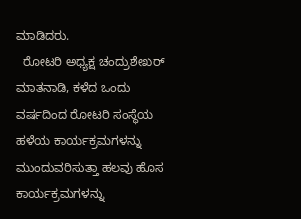ಮಾಡಿದರು.
  ರೋಟರಿ ಅಧ್ಯಕ್ಷ ಚಂದ್ರುಶೇಖರ್ ಮಾತನಾಡಿ, ಕಳೆದ ಒಂದು ವರ್ಷದಿಂದ ರೋಟರಿ ಸಂಸ್ಥೆಯ ಹಳೆಯ ಕಾರ್ಯಕ್ರಮಗಳನ್ನು ಮುಂದುವರಿಸುತ್ತಾ ಹಲವು ಹೊಸ ಕಾರ್ಯಕ್ರಮಗಳನ್ನು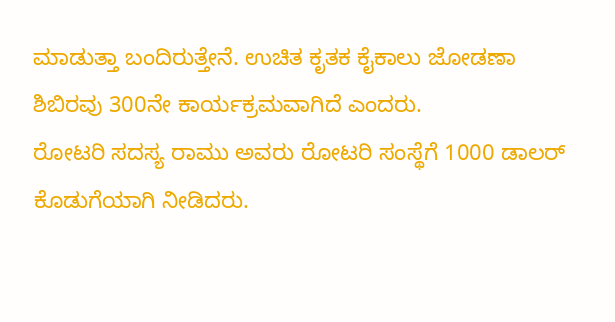ಮಾಡುತ್ತಾ ಬಂದಿರುತ್ತೇನೆ. ಉಚಿತ ಕೃತಕ ಕೈಕಾಲು ಜೋಡಣಾ ಶಿಬಿರವು 300ನೇ ಕಾರ್ಯಕ್ರಮವಾಗಿದೆ ಎಂದರು.
ರೋಟರಿ ಸದಸ್ಯ ರಾಮು ಅವರು ರೋಟರಿ ಸಂಸ್ಥೆಗೆ 1000 ಡಾಲರ್ ಕೊಡುಗೆಯಾಗಿ ನೀಡಿದರು.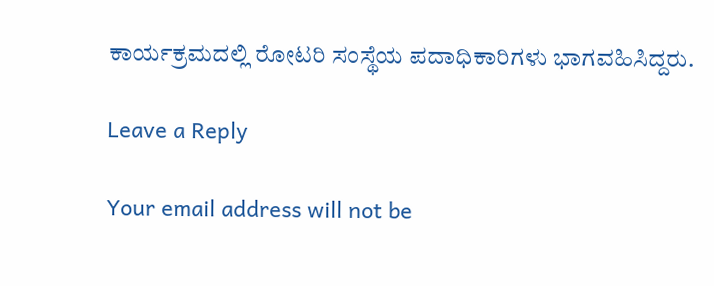ಕಾರ್ಯಕ್ರಮದಲ್ಲಿ ರೋಟರಿ ಸಂಸ್ಥೆಯ ಪದಾಧಿಕಾರಿಗಳು ಭಾಗವಹಿಸಿದ್ದರು.

Leave a Reply

Your email address will not be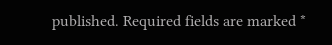published. Required fields are marked *